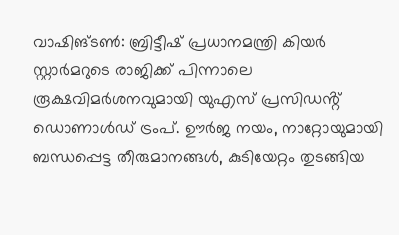വാഷിങ്ടൺ: ബ്രിട്ടീഷ് പ്രധാനമന്ത്രി കിയർ സ്റ്റാർമറുടെ രാജിക്ക് പിന്നാലെ രൂക്ഷവിമർശനവുമായി യുഎസ് പ്രസിഡൻ്റ് ഡൊണാൾഡ് ട്രംപ്. ഊർജ നയം, നാറ്റോയുമായി ബന്ധപ്പെട്ട തീരുമാനങ്ങൾ, കുടിയേറ്റം തുടങ്ങിയ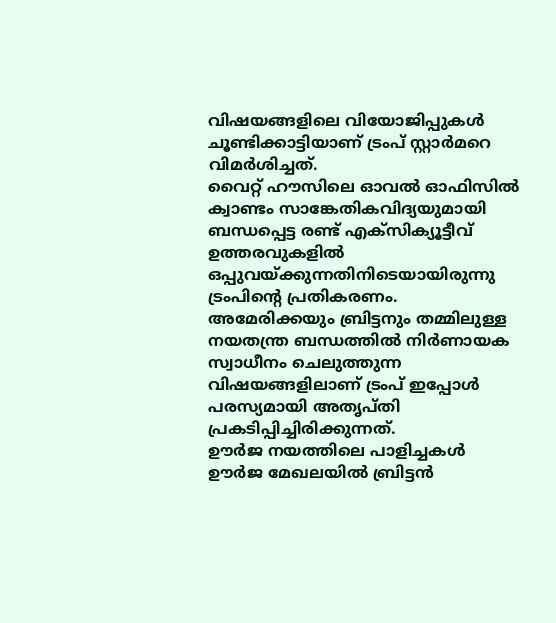വിഷയങ്ങളിലെ വിയോജിപ്പുകൾ ചൂണ്ടിക്കാട്ടിയാണ് ട്രംപ് സ്റ്റാർമറെ വിമർശിച്ചത്.
വൈറ്റ് ഹൗസിലെ ഓവൽ ഓഫിസിൽ ക്വാണ്ടം സാങ്കേതികവിദ്യയുമായി ബന്ധപ്പെട്ട രണ്ട് എക്സിക്യൂട്ടീവ് ഉത്തരവുകളിൽ ഒപ്പുവയ്ക്കുന്നതിനിടെയായിരുന്നു ട്രംപിൻ്റെ പ്രതികരണം. അമേരിക്കയും ബ്രിട്ടനും തമ്മിലുള്ള നയതന്ത്ര ബന്ധത്തിൽ നിർണായക സ്വാധീനം ചെലുത്തുന്ന വിഷയങ്ങളിലാണ് ട്രംപ് ഇപ്പോൾ പരസ്യമായി അതൃപ്തി പ്രകടിപ്പിച്ചിരിക്കുന്നത്.
ഊർജ നയത്തിലെ പാളിച്ചകൾ
ഊർജ മേഖലയിൽ ബ്രിട്ടൻ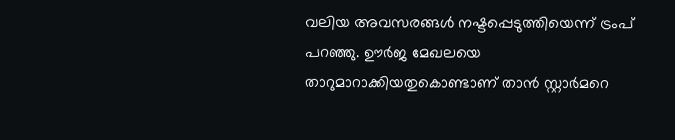വലിയ അവസരങ്ങൾ നഷ്ടപ്പെടുത്തിയെന്ന് ട്രംപ് പറഞ്ഞു. ഊർജ മേഖലയെ താറുമാറാക്കിയതുകൊണ്ടാണ് താൻ സ്റ്റാർമറെ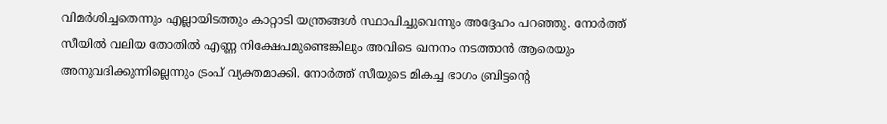വിമർശിച്ചതെന്നും എല്ലായിടത്തും കാറ്റാടി യന്ത്രങ്ങൾ സ്ഥാപിച്ചുവെന്നും അദ്ദേഹം പറഞ്ഞു. നോർത്ത് സീയിൽ വലിയ തോതിൽ എണ്ണ നിക്ഷേപമുണ്ടെങ്കിലും അവിടെ ഖനനം നടത്താൻ ആരെയും അനുവദിക്കുന്നില്ലെന്നും ട്രംപ് വ്യക്തമാക്കി. നോർത്ത് സീയുടെ മികച്ച ഭാഗം ബ്രിട്ടൻ്റെ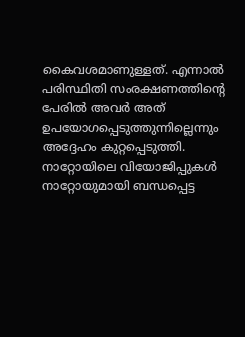കൈവശമാണുള്ളത്. എന്നാൽ പരിസ്ഥിതി സംരക്ഷണത്തിൻ്റെ പേരിൽ അവർ അത് ഉപയോഗപ്പെടുത്തുന്നില്ലെന്നും അദ്ദേഹം കുറ്റപ്പെടുത്തി.
നാറ്റോയിലെ വിയോജിപ്പുകൾ
നാറ്റോയുമായി ബന്ധപ്പെട്ട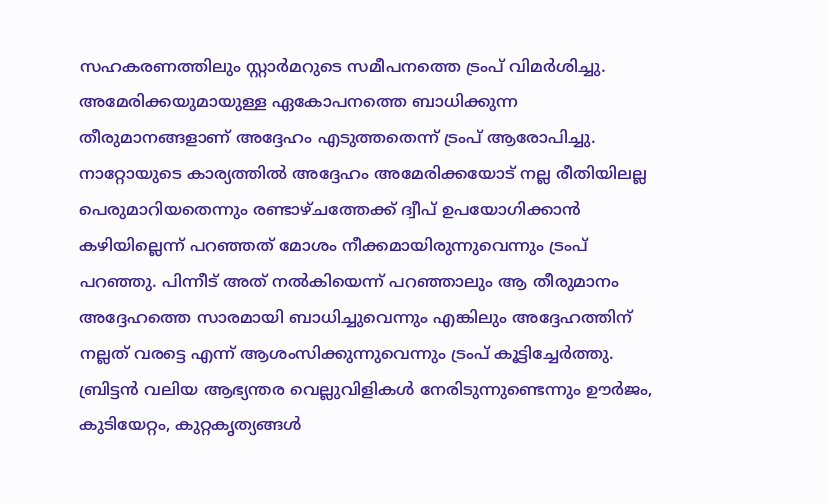സഹകരണത്തിലും സ്റ്റാർമറുടെ സമീപനത്തെ ട്രംപ് വിമർശിച്ചു. അമേരിക്കയുമായുള്ള ഏകോപനത്തെ ബാധിക്കുന്ന തീരുമാനങ്ങളാണ് അദ്ദേഹം എടുത്തതെന്ന് ട്രംപ് ആരോപിച്ചു. നാറ്റോയുടെ കാര്യത്തിൽ അദ്ദേഹം അമേരിക്കയോട് നല്ല രീതിയിലല്ല പെരുമാറിയതെന്നും രണ്ടാഴ്ചത്തേക്ക് ദ്വീപ് ഉപയോഗിക്കാൻ കഴിയില്ലെന്ന് പറഞ്ഞത് മോശം നീക്കമായിരുന്നുവെന്നും ട്രംപ് പറഞ്ഞു. പിന്നീട് അത് നൽകിയെന്ന് പറഞ്ഞാലും ആ തീരുമാനം അദ്ദേഹത്തെ സാരമായി ബാധിച്ചുവെന്നും എങ്കിലും അദ്ദേഹത്തിന് നല്ലത് വരട്ടെ എന്ന് ആശംസിക്കുന്നുവെന്നും ട്രംപ് കൂട്ടിച്ചേർത്തു. ബ്രിട്ടൻ വലിയ ആഭ്യന്തര വെല്ലുവിളികൾ നേരിടുന്നുണ്ടെന്നും ഊർജം, കുടിയേറ്റം, കുറ്റകൃത്യങ്ങൾ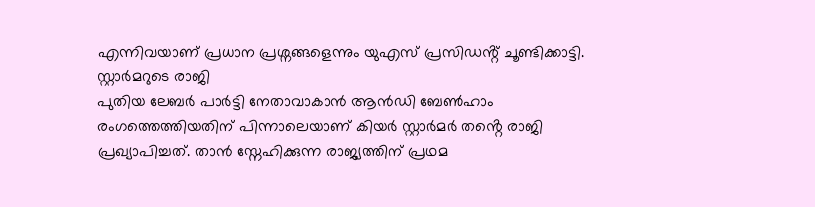എന്നിവയാണ് പ്രധാന പ്രശ്നങ്ങളെന്നും യുഎസ് പ്രസിഡൻ്റ് ചൂണ്ടിക്കാട്ടി.
സ്റ്റാർമറുടെ രാജി
പുതിയ ലേബർ പാർട്ടി നേതാവാകാൻ ആൻഡി ബേൺഹാം രംഗത്തെത്തിയതിന് പിന്നാലെയാണ് കിയർ സ്റ്റാർമർ തൻ്റെ രാജി പ്രഖ്യാപിച്ചത്. താൻ സ്നേഹിക്കുന്ന രാജ്യത്തിന് പ്രഥമ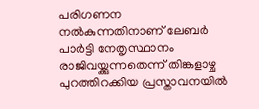പരിഗണന നൽകുന്നതിനാണ് ലേബർ പാർട്ടി നേതൃസ്ഥാനം രാജിവയ്ക്കുന്നതെന്ന് തിങ്കളാഴ്ച പുറത്തിറക്കിയ പ്രസ്താവനയിൽ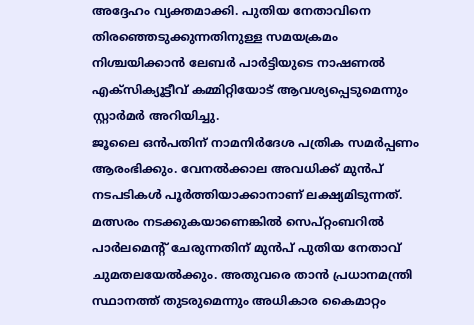അദ്ദേഹം വ്യക്തമാക്കി. പുതിയ നേതാവിനെ തിരഞ്ഞെടുക്കുന്നതിനുള്ള സമയക്രമം നിശ്ചയിക്കാൻ ലേബർ പാർട്ടിയുടെ നാഷണൽ എക്സിക്യൂട്ടീവ് കമ്മിറ്റിയോട് ആവശ്യപ്പെടുമെന്നും സ്റ്റാർമർ അറിയിച്ചു.
ജൂലൈ ഒൻപതിന് നാമനിർദേശ പത്രിക സമർപ്പണം ആരംഭിക്കും. വേനൽക്കാല അവധിക്ക് മുൻപ് നടപടികൾ പൂർത്തിയാക്കാനാണ് ലക്ഷ്യമിടുന്നത്. മത്സരം നടക്കുകയാണെങ്കിൽ സെപ്റ്റംബറിൽ പാർലമെൻ്റ് ചേരുന്നതിന് മുൻപ് പുതിയ നേതാവ് ചുമതലയേൽക്കും. അതുവരെ താൻ പ്രധാനമന്ത്രി സ്ഥാനത്ത് തുടരുമെന്നും അധികാര കൈമാറ്റം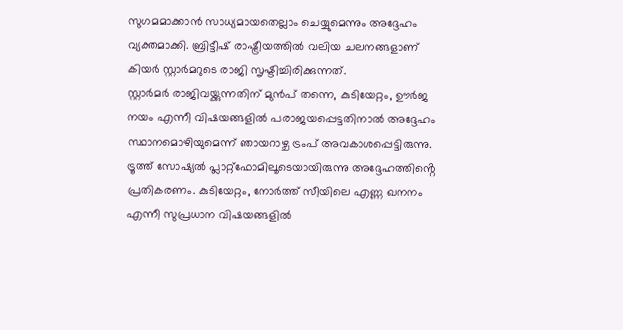സുഗമമാക്കാൻ സാധ്യമായതെല്ലാം ചെയ്യുമെന്നും അദ്ദേഹം വ്യക്തമാക്കി. ബ്രിട്ടീഷ് രാഷ്ട്രീയത്തിൽ വലിയ ചലനങ്ങളാണ് കിയർ സ്റ്റാർമറുടെ രാജി സൃഷ്ടിച്ചിരിക്കുന്നത്.
സ്റ്റാർമർ രാജിവയ്ക്കുന്നതിന് മുൻപ് തന്നെ, കുടിയേറ്റം, ഊർജ നയം എന്നീ വിഷയങ്ങളിൽ പരാജയപ്പെട്ടതിനാൽ അദ്ദേഹം സ്ഥാനമൊഴിയുമെന്ന് ഞായറാഴ്ച ട്രംപ് അവകാശപ്പെട്ടിരുന്നു. ട്രൂത്ത് സോഷ്യൽ പ്ലാറ്റ്ഫോമിലൂടെയായിരുന്നു അദ്ദേഹത്തിൻ്റെ പ്രതികരണം. കുടിയേറ്റം, നോർത്ത് സീയിലെ എണ്ണ ഖനനം എന്നീ സുപ്രധാന വിഷയങ്ങളിൽ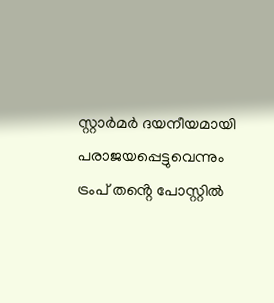സ്റ്റാർമർ ദയനീയമായി പരാജയപ്പെട്ടുവെന്നും ട്രംപ് തൻ്റെ പോസ്റ്റിൽ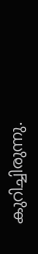കുറിച്ചിരുന്നു.